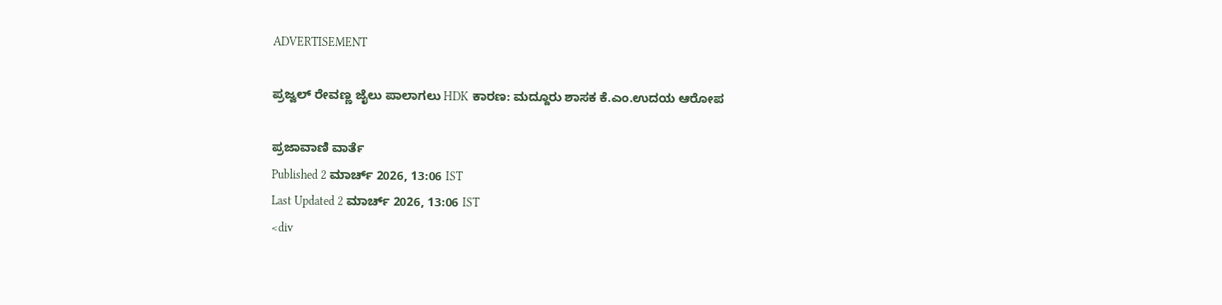ADVERTISEMENT

ಪ್ರಜ್ವಲ್‌ ರೇವಣ್ಣ ಜೈಲು ಪಾಲಾಗಲು HDK ಕಾರಣ: ಮದ್ದೂರು ಶಾಸಕ ಕೆ.ಎಂ.ಉದಯ ಆರೋಪ

ಪ್ರಜಾವಾಣಿ ವಾರ್ತೆ
Published 2 ಮಾರ್ಚ್ 2026, 13:06 IST
Last Updated 2 ಮಾರ್ಚ್ 2026, 13:06 IST
<div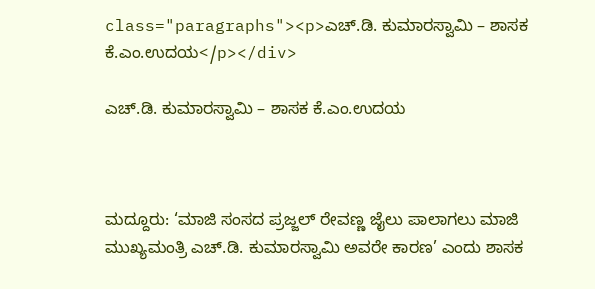class="paragraphs"><p>ಎಚ್.ಡಿ. ಕುಮಾರಸ್ವಾಮಿ – ಶಾಸಕ ಕೆ.ಎಂ.ಉದಯ</p></div>

ಎಚ್.ಡಿ. ಕುಮಾರಸ್ವಾಮಿ – ಶಾಸಕ ಕೆ.ಎಂ.ಉದಯ



ಮದ್ದೂರು: ‘ಮಾಜಿ ಸಂಸದ ಪ್ರಜ್ಜಲ್ ರೇವಣ್ಣ ಜೈಲು ಪಾಲಾಗಲು ಮಾಜಿ ಮುಖ್ಯಮಂತ್ರಿ ಎಚ್.ಡಿ. ಕುಮಾರಸ್ವಾಮಿ ಅವರೇ ಕಾರಣ’ ಎಂದು ಶಾಸಕ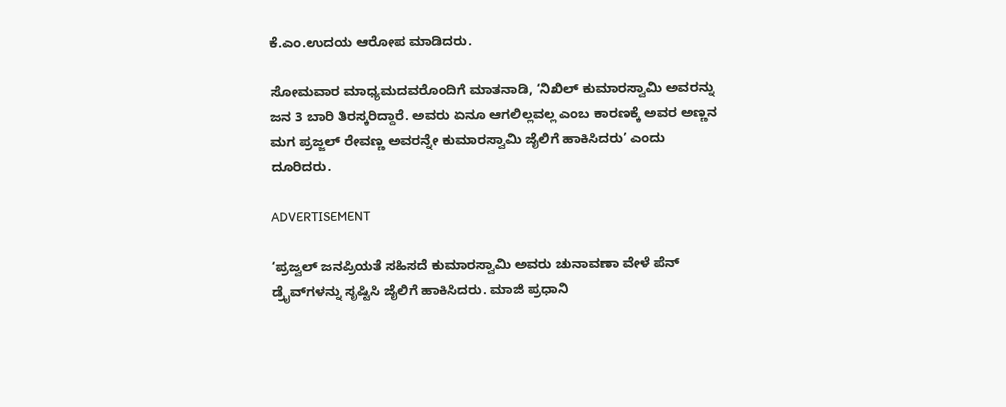ಕೆ.ಎಂ.ಉದಯ ಆರೋಪ ಮಾಡಿದರು.

ಸೋಮವಾರ ಮಾಧ್ಯಮದವರೊಂದಿಗೆ ಮಾತನಾಡಿ, ‘ನಿಖಿಲ್ ಕುಮಾರಸ್ವಾಮಿ ಅವರನ್ನು ಜನ 3 ಬಾರಿ ತಿರಸ್ಕರಿದ್ದಾರೆ. ಅವರು ಏನೂ ಆಗಲಿಲ್ಲವಲ್ಲ ಎಂಬ ಕಾರಣಕ್ಕೆ ಅವರ ಅಣ್ಣನ ಮಗ ಪ್ರಜ್ಜಲ್ ರೇವಣ್ಣ ಅವರನ್ನೇ ಕುಮಾರಸ್ವಾಮಿ ಜೈಲಿಗೆ ಹಾಕಿಸಿದರು’ ಎಂದು ದೂರಿದರು.

ADVERTISEMENT

‘ಪ್ರಜ್ವಲ್‌ ಜನಪ್ರಿಯತೆ ಸಹಿಸದೆ ಕುಮಾರಸ್ವಾಮಿ ಅವರು ಚುನಾವಣಾ ವೇಳೆ ಪೆನ್ ಡ್ರೈವ್‌ಗಳನ್ನು ಸೃಷ್ಟಿಸಿ ಜೈಲಿಗೆ ಹಾಕಿಸಿದರು. ಮಾಜಿ ಪ್ರಧಾನಿ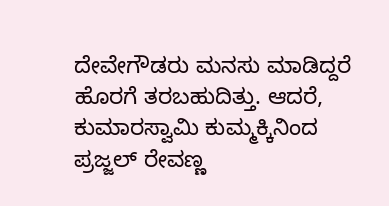ದೇವೇಗೌಡರು ಮನಸು ಮಾಡಿದ್ದರೆ ಹೊರಗೆ ತರಬಹುದಿತ್ತು. ಆದರೆ, ಕುಮಾರಸ್ವಾಮಿ ಕುಮ್ಮಕ್ಕಿನಿಂದ ಪ್ರಜ್ಜಲ್ ರೇವಣ್ಣ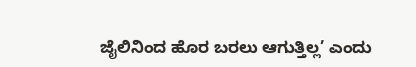ಜೈಲಿನಿಂದ ಹೊರ ಬರಲು ಆಗುತ್ತಿಲ್ಲ’ ಎಂದು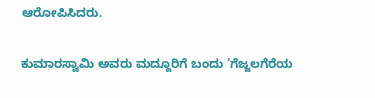ಆರೋಪಿಸಿದರು.

ಕುಮಾರಸ್ವಾಮಿ ಅವರು ಮದ್ದೂರಿಗೆ ಬಂದು ‘ಗೆಜ್ಜಲಗೆರೆಯ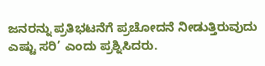ಜನರನ್ನು ಪ್ರತಿಭಟನೆಗೆ ಪ್ರಚೋದನೆ ನೀಡುತ್ತಿರುವುದು ಎಷ್ಟು ಸರಿ’ ಎಂದು ಪ್ರಶ್ನಿಸಿದರು.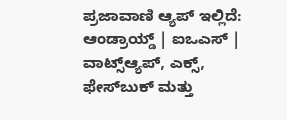ಪ್ರಜಾವಾಣಿ ಆ್ಯಪ್ ಇಲ್ಲಿದೆ: ಆಂಡ್ರಾಯ್ಡ್ | ಐಒಎಸ್ | ವಾಟ್ಸ್ಆ್ಯಪ್, ಎಕ್ಸ್, ಫೇಸ್‌ಬುಕ್ ಮತ್ತು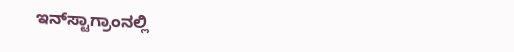ಇನ್‌ಸ್ಟಾಗ್ರಾಂನಲ್ಲಿ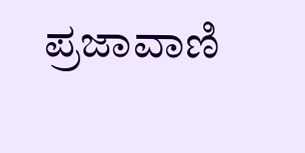ಪ್ರಜಾವಾಣಿ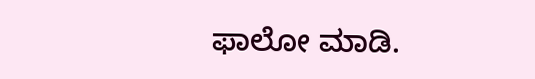ಫಾಲೋ ಮಾಡಿ.